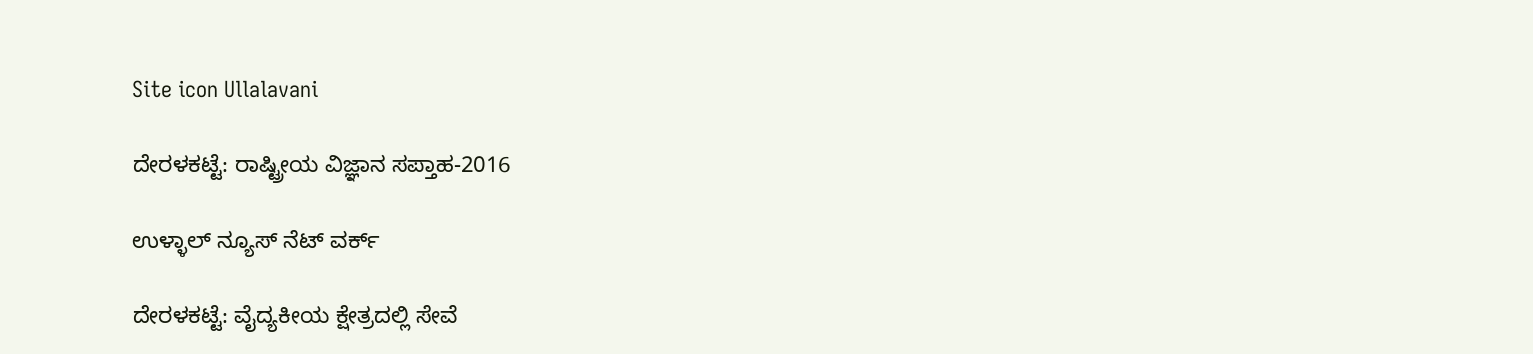Site icon Ullalavani

ದೇರಳಕಟ್ಟೆ: ರಾಷ್ಟ್ರೀಯ ವಿಜ್ಞಾನ ಸಪ್ತಾಹ-2016

ಉಳ್ಳಾಲ್ ನ್ಯೂಸ್ ನೆಟ್ ವರ್ಕ್

ದೇರಳಕಟ್ಟೆ: ವೈದ್ಯಕೀಯ ಕ್ಷೇತ್ರದಲ್ಲಿ ಸೇವೆ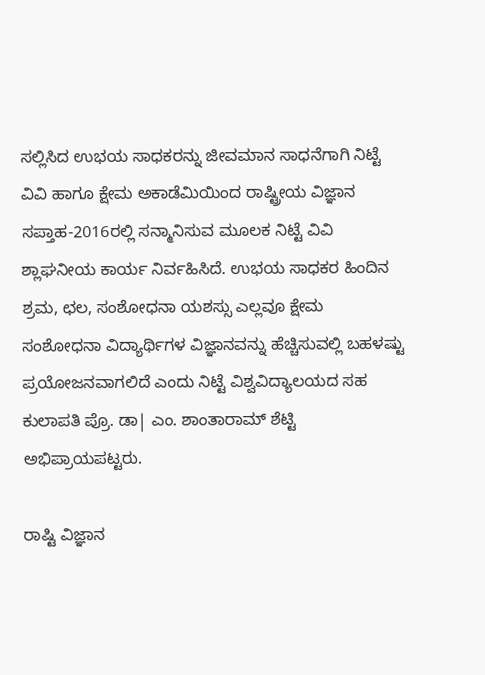ಸಲ್ಲಿಸಿದ ಉಭಯ ಸಾಧಕರನ್ನು ಜೀವಮಾನ ಸಾಧನೆಗಾಗಿ ನಿಟ್ಟೆ ವಿವಿ ಹಾಗೂ ಕ್ಷೇಮ ಅಕಾಡೆಮಿಯಿಂದ ರಾಷ್ಟ್ರೀಯ ವಿಜ್ಞಾನ ಸಪ್ತಾಹ-2016ರಲ್ಲಿ ಸನ್ಮಾನಿಸುವ ಮೂಲಕ ನಿಟ್ಟೆ ವಿವಿ ಶ್ಲಾಘನೀಯ ಕಾರ್ಯ ನಿರ್ವಹಿಸಿದೆ. ಉಭಯ ಸಾಧಕರ ಹಿಂದಿನ ಶ್ರಮ, ಛಲ, ಸಂಶೋಧನಾ ಯಶಸ್ಸು ಎಲ್ಲವೂ ಕ್ಷೇಮ ಸಂಶೋಧನಾ ವಿದ್ಯಾರ್ಥಿಗಳ ವಿಜ್ಞಾನವನ್ನು ಹೆಚ್ಚಿಸುವಲ್ಲಿ ಬಹಳಷ್ಟು ಪ್ರಯೋಜನವಾಗಲಿದೆ ಎಂದು ನಿಟ್ಟೆ ವಿಶ್ವವಿದ್ಯಾಲಯದ ಸಹ ಕುಲಾಪತಿ ಪ್ರೊ. ಡಾ| ಎಂ. ಶಾಂತಾರಾಮ್ ಶೆಟ್ಟಿ ಅಭಿಪ್ರಾಯಪಟ್ಟರು.

ರಾಷ್ಟಿ ವಿಜ್ಞಾನ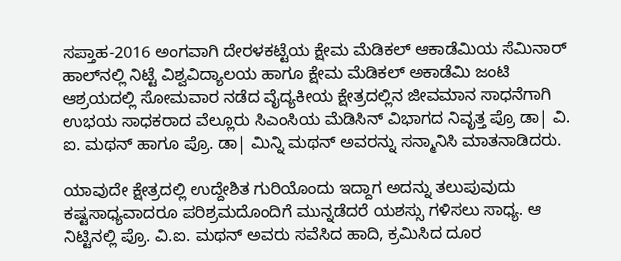ಸಪ್ತಾಹ-2016 ಅಂಗವಾಗಿ ದೇರಳಕಟ್ಟೆಯ ಕ್ಷೇಮ ಮೆಡಿಕಲ್ ಆಕಾಡೆಮಿಯ ಸೆಮಿನಾರ್ ಹಾಲ್‍ನಲ್ಲಿ ನಿಟ್ಟೆ ವಿಶ್ವವಿದ್ಯಾಲಯ ಹಾಗೂ ಕ್ಷೇಮ ಮೆಡಿಕಲ್ ಅಕಾಡೆಮಿ ಜಂಟಿ ಆಶ್ರಯದಲ್ಲಿ ಸೋಮವಾರ ನಡೆದ ವೈದ್ಯಕೀಯ ಕ್ಷೇತ್ರದಲ್ಲಿನ ಜೀವಮಾನ ಸಾಧನೆಗಾಗಿ ಉಭಯ ಸಾಧಕರಾದ ವೆಲ್ಲೂರು ಸಿಎಂಸಿಯ ಮೆಡಿಸಿನ್ ವಿಭಾಗದ ನಿವೃತ್ತ ಪ್ರೊ ಡಾ| ವಿ. ಐ. ಮಥನ್ ಹಾಗೂ ಪ್ರೊ. ಡಾ| ಮಿನ್ನಿ ಮಥನ್ ಅವರನ್ನು ಸನ್ಮಾನಿಸಿ ಮಾತನಾಡಿದರು.

ಯಾವುದೇ ಕ್ಷೇತ್ರದಲ್ಲಿ ಉದ್ದೇಶಿತ ಗುರಿಯೊಂದು ಇದ್ದಾಗ ಅದನ್ನು ತಲುಪುವುದು ಕಷ್ಟಸಾಧ್ಯವಾದರೂ ಪರಿಶ್ರಮದೊಂದಿಗೆ ಮುನ್ನಡೆದರೆ ಯಶಸ್ಸು ಗಳಿಸಲು ಸಾಧ್ಯ. ಆ ನಿಟ್ಟಿನಲ್ಲಿ ಪ್ರೊ. ವಿ.ಐ. ಮಥನ್ ಅವರು ಸವೆಸಿದ ಹಾದಿ, ಕ್ರಮಿಸಿದ ದೂರ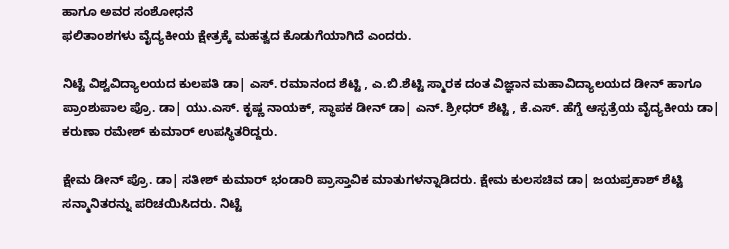ಹಾಗೂ ಅವರ ಸಂಶೋಧನೆ
ಫಲಿತಾಂಶಗಳು ವೈದ್ಯಕೀಯ ಕ್ಷೇತ್ರಕ್ಕೆ ಮಹತ್ವದ ಕೊಡುಗೆಯಾಗಿದೆ ಎಂದರು.

ನಿಟ್ಟೆ ವಿಶ್ವವಿದ್ಯಾಲಯದ ಕುಲಪತಿ ಡಾ| ಎಸ್. ರಮಾನಂದ ಶೆಟ್ಟಿ , ಎ.ಬಿ.ಶೆಟ್ಟಿ ಸ್ಮಾರಕ ದಂತ ವಿಜ್ಞಾನ ಮಹಾವಿದ್ಯಾಲಯದ ಡೀನ್ ಹಾಗೂ ಪ್ರಾಂಶುಪಾಲ ಪ್ರೊ. ಡಾ| ಯು.ಎಸ್. ಕೃಷ್ಣ ನಾಯಕ್, ಸ್ಥಾಪಕ ಡೀನ್ ಡಾ| ಎನ್. ಶ್ರೀಧರ್ ಶೆಟ್ಟಿ , ಕೆ.ಎಸ್. ಹೆಗ್ಡೆ ಆಸ್ಪತ್ರೆಯ ವೈದ್ಯಕೀಯ ಡಾ| ಕರುಣಾ ರಮೇಶ್ ಕುಮಾರ್ ಉಪಸ್ಥಿತರಿದ್ದರು.

ಕ್ಷೇಮ ಡೀನ್ ಪ್ರೊ. ಡಾ| ಸತೀಶ್ ಕುಮಾರ್ ಭಂಡಾರಿ ಪ್ರಾಸ್ತಾವಿಕ ಮಾತುಗಳನ್ನಾಡಿದರು. ಕ್ಷೇಮ ಕುಲಸಚಿವ ಡಾ| ಜಯಪ್ರಕಾಶ್ ಶೆಟ್ಟಿ ಸನ್ಮಾನಿತರನ್ನು ಪರಿಚಯಿಸಿದರು. ನಿಟ್ಟೆ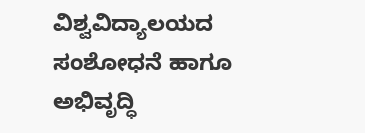ವಿಶ್ವವಿದ್ಯಾಲಯದ ಸಂಶೋಧನೆ ಹಾಗೂ ಅಭಿವೃದ್ಧಿ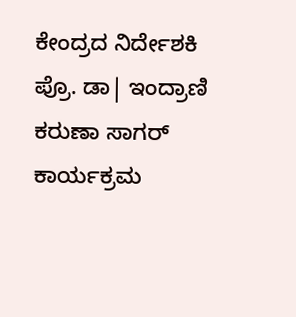ಕೇಂದ್ರದ ನಿರ್ದೇಶಕಿ ಪ್ರೊ. ಡಾ| ಇಂದ್ರಾಣಿ ಕರುಣಾ ಸಾಗರ್ ಕಾರ್ಯಕ್ರಮ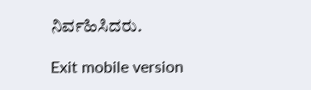ನಿರ್ವಹಿಸಿದರು.

Exit mobile version